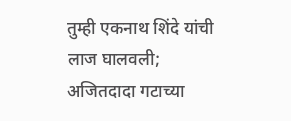तुम्ही एकनाथ शिंदे यांची लाज घालवली; अजितदादा गटाच्या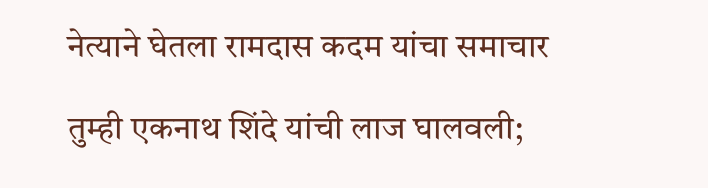नेत्याने घेतला रामदास कदम यांचा समाचार

तुम्ही एकनाथ शिंदे यांची लाज घालवली;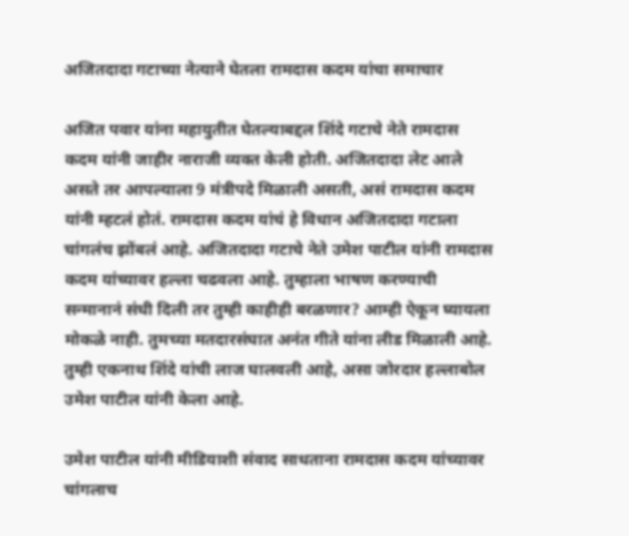अजितदादा गटाच्या नेत्याने घेतला रामदास कदम यांचा समाचार

अजित पवार यांना महायुतीत घेतल्याबद्दल शिंदे गटाचे नेते रामदास कदम यांनी जाहीर नाराजी व्यक्त केली होती. अजितदादा लेट आले असते तर आपल्याला 9 मंत्रीपदे मिळाली असती, असं रामदास कदम यांनी म्हटलं होतं. रामदास कदम यांचं हे विधान अजितदादा गटाला चांगलंच झोंबलं आहे. अजितदादा गटाचे नेते उमेश पाटील यांनी रामदास कदम यांच्यावर हल्ला चढवला आहे. तुम्हाला भाषण करण्याची सन्मानानं संधी दिली तर तुम्ही काहीही बरळणार? आम्ही ऐकून घ्यायला मोकळे नाही. तुमच्या मतदारसंघात अनंत गीते यांना लीड मिळाली आहे. तुम्ही एकनाथ शिंदे यांची लाज घालवली आहे, असा जोरदार हल्लाबोल उमेश पाटील यांनी केला आहे.

उमेश पाटील यांनी मीडियाशी संवाद साधताना रामदास कदम यांच्यावर चांगलाच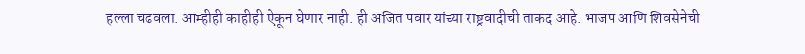हल्ला चढवला. आम्हीही काहीही ऐकून घेणार नाही. ही अजित पवार यांच्या राष्ट्रवादीची ताकद आहे. भाजप आणि शिवसेनेची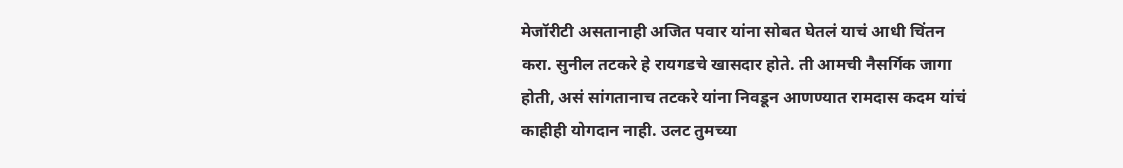मेजॉरीटी असतानाही अजित पवार यांना सोबत घेतलं याचं आधी चिंतन करा. सुनील तटकरे हे रायगडचे खासदार होते. ती आमची नैसर्गिक जागा होती, असं सांगतानाच तटकरे यांना निवडून आणण्यात रामदास कदम यांचं काहीही योगदान नाही. उलट तुमच्या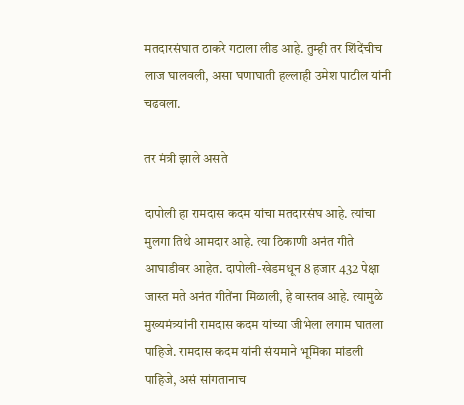मतदारसंघात ठाकरे गटाला लीड आहे. तुम्ही तर शिंदेंचीच लाज घालवली, असा घणाघाती हल्लाही उमेश पाटील यांनी चढवला.

तर मंत्री झाले असते

दापोली हा रामदास कदम यांचा मतदारसंघ आहे. त्यांचा मुलगा तिथे आमदार आहे. त्या ठिकाणी अनंत गीते आघाडीवर आहेत. दापोली-खेडमधून 8 हजार 432 पेक्षा जास्त मते अनंत गीतेंना मिळाली, हे वास्तव आहे. त्यामुळे मुख्यमंत्र्यांनी रामदास कदम यांच्या जीभेला लगाम घातला पाहिजे. रामदास कदम यांनी संयमाने भूमिका मांडली पाहिजे, असं सांगतानाच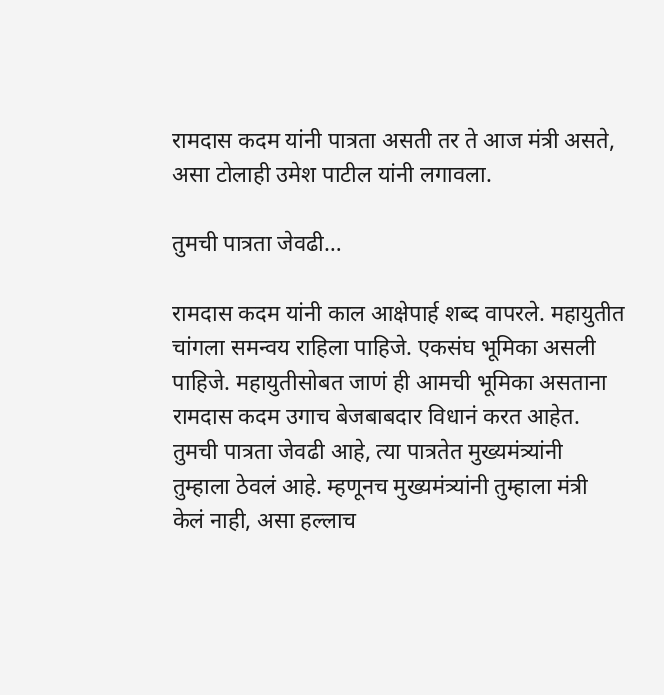रामदास कदम यांनी पात्रता असती तर ते आज मंत्री असते, असा टोलाही उमेश पाटील यांनी लगावला.

तुमची पात्रता जेवढी…

रामदास कदम यांनी काल आक्षेपार्ह शब्द वापरले. महायुतीत चांगला समन्वय राहिला पाहिजे. एकसंघ भूमिका असली पाहिजे. महायुतीसोबत जाणं ही आमची भूमिका असताना रामदास कदम उगाच बेजबाबदार विधानं करत आहेत. तुमची पात्रता जेवढी आहे, त्या पात्रतेत मुख्यमंत्र्यांनी तुम्हाला ठेवलं आहे. म्हणूनच मुख्यमंत्र्यांनी तुम्हाला मंत्री केलं नाही, असा हल्लाच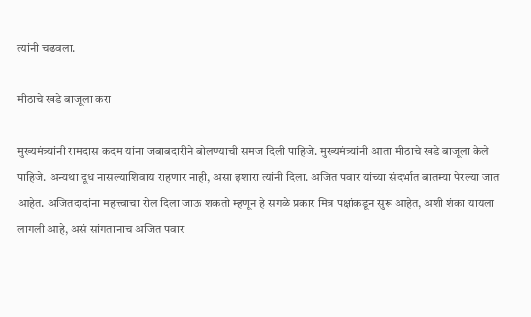त्यांनी चढवला.

मीठाचे खडे बाजूला करा

मुख्यमंत्र्यांनी रामदास कदम यांना जबाबदारीने बोलण्याची समज दिली पाहिजे. मुख्यमंत्र्यांनी आता मीठाचे खडे बाजूला केले पाहिजे. अन्यथा दूध नासल्याशिवाय राहणार नाही, असा इशारा त्यांनी दिला. अजित पवार यांच्या संदर्भात बातम्या पेरल्या जात आहेत. अजितदादांना महत्त्वाचा रोल दिला जाऊ शकतो म्हणून हे सगळे प्रकार मित्र पक्षांकडून सुरू आहेत, अशी शंका यायला लागली आहे, असं सांगतानाच अजित पवार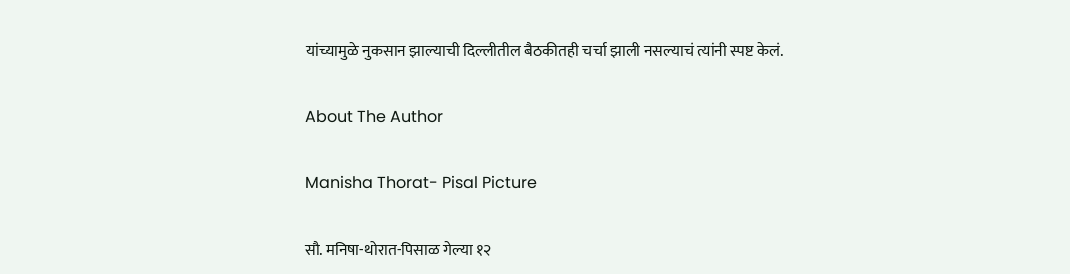यांच्यामुळे नुकसान झाल्याची दिल्लीतील बैठकीतही चर्चा झाली नसल्याचं त्यांनी स्पष्ट केलं.

About The Author

Manisha Thorat- Pisal Picture

सौ. मनिषा-थोरात-पिसाळ गेल्या १२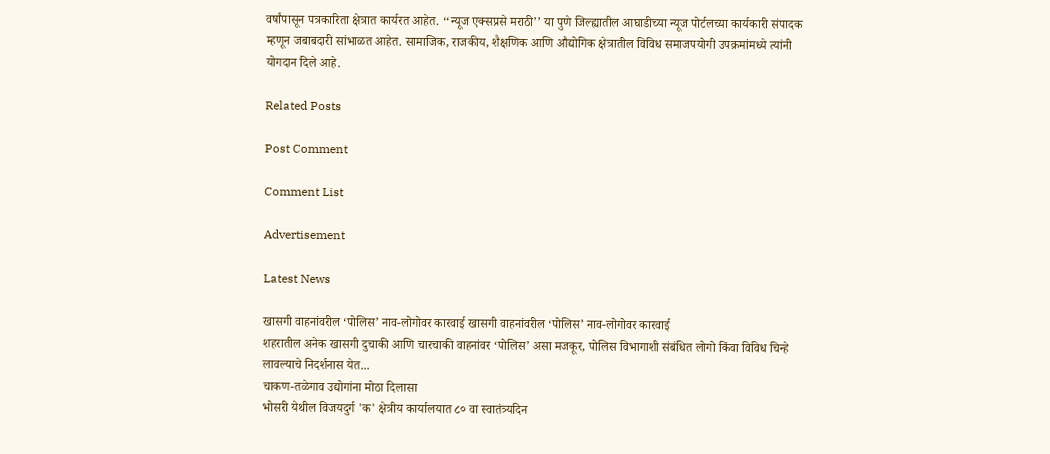वर्षांपासून पत्रकारिता क्षेत्रात कार्यरत आहेत. ‘‘न्यूज एक्सप्रसे मराठी’’ या पुणे जिल्ह्यातील आघाडीच्या न्यूज पोर्टलच्या कार्यकारी संपादक म्हणून जबाबदारी सांभाळत आहेत. सामाजिक, राजकीय, शैक्षणिक आणि औद्योगिक क्षेत्रातील विविध समाजपयोगी उपक्रमांमध्ये त्यांनी योगदान दिले आहे.

Related Posts

Post Comment

Comment List

Advertisement

Latest News

खासगी वाहनांवरील ‘पोलिस’ नाव-लोगोवर कारवाई खासगी वाहनांवरील ‘पोलिस’ नाव-लोगोवर कारवाई
शहरातील अनेक खासगी दुचाकी आणि चारचाकी वाहनांवर ‘पोलिस’ असा मजकूर, पोलिस विभागाशी संबंधित लोगो किंवा विविध चिन्हे लावल्याचे निदर्शनास येत...
चाकण-तळेगाव उद्योगांना मोठा दिलासा
भोसरी येथील विजयदुर्ग 'क' क्षेत्रीय कार्यालयात ८० वा स्वातंत्र्यदिन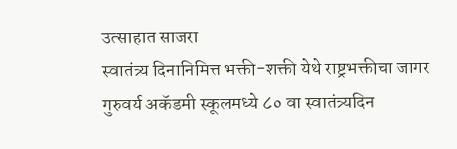उत्साहात साजरा
स्वातंत्र्य दिनानिमित्त भक्ती-शक्ती येथे राष्ट्रभक्तीचा जागर
गुरुवर्य अकॅडमी स्कूलमध्ये ८० वा स्वातंत्र्यदिन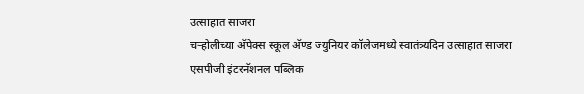उत्साहात साजरा
चऱ्होलीच्या अ‍ॅपेक्स स्कूल अ‍ॅण्ड ज्युनियर कॉलेजमध्ये स्वातंत्र्यदिन उत्साहात साजरा
एसपीजी इंटरनॅशनल पब्लिक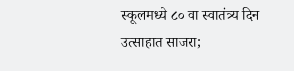स्कूलमध्ये ८० वा स्वातंत्र्य दिन उत्साहात साजरा;